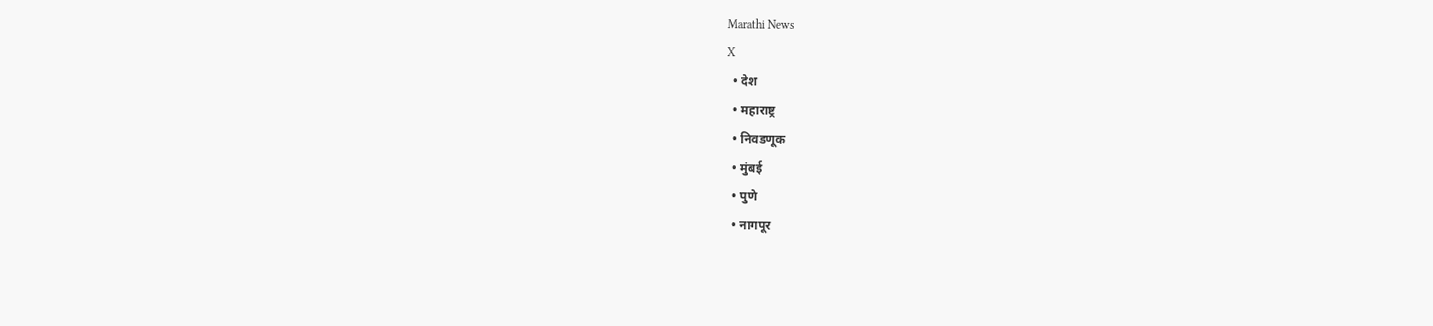Marathi News
X
  • देश
  • महाराष्ट्र
  • निवडणूक
  • मुंबई
  • पुणे
  • नागपूर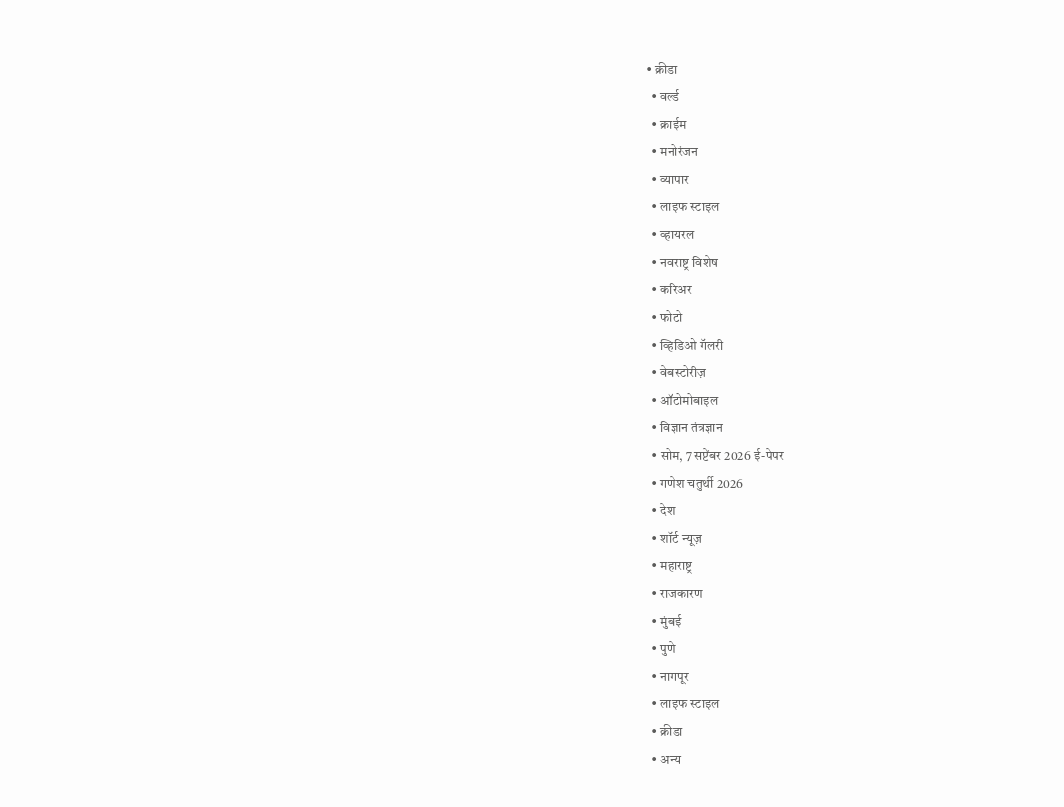• क्रीडा
  • वर्ल्ड
  • क्राईम
  • मनोरंजन
  • व्यापार
  • लाइफ स्टाइल
  • व्हायरल
  • नवराष्ट्र विशेष
  • करिअर
  • फोटो
  • व्हिडिओ गॅलरी
  • वेबस्टोरीज़
  • ऑटोमोबाइल
  • विज्ञान तंत्रज्ञान
  • सोम, 7 सप्टेंबर 2026 ई-पेपर
  • गणेश चतुर्थी 2026
  • देश
  • शॉर्ट न्यूज़
  • महाराष्ट्र
  • राजकारण
  • मुंबई
  • पुणे
  • नागपूर
  • लाइफ स्टाइल
  • क्रीडा
  • अन्य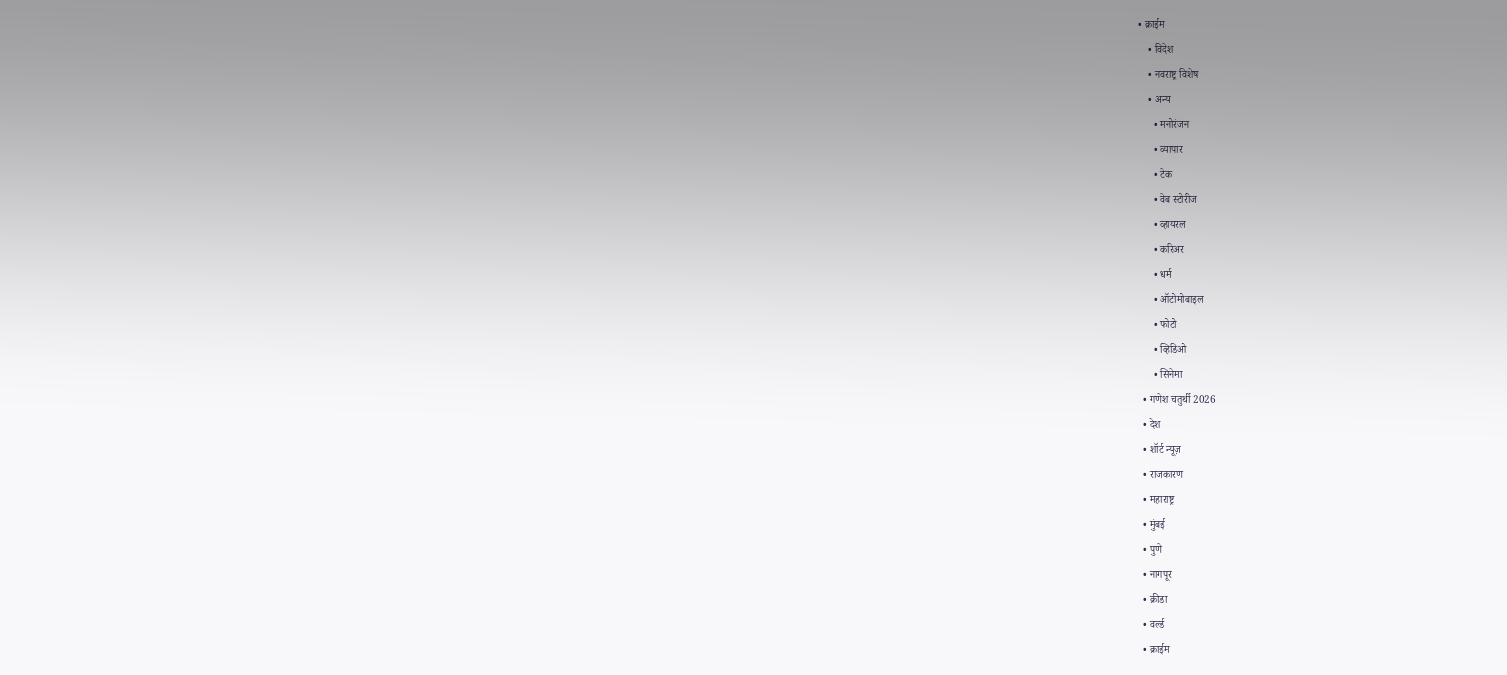• क्राईम
    • विदेश
    • नवराष्ट्र विशेष
    • अन्य
      • मनोरंजन
      • व्यापार
      • टेक
      • वेब स्टोरीज
      • व्हायरल
      • करिअर
      • धर्म
      • ऑटोमोबाइल
      • फोटो
      • व्हिडिओ
      • सिनेमा
  • गणेश चतुर्थी 2026
  • देश
  • शॉर्ट न्यूज़
  • राजकारण
  • महाराष्ट्र
  • मुंबई
  • पुणे
  • नागपूर
  • क्रीडा
  • वर्ल्ड
  • क्राईम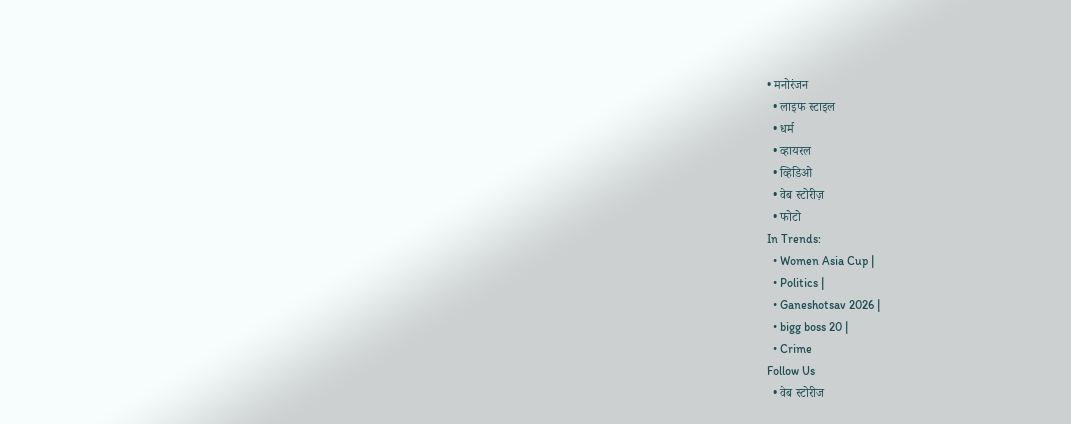• मनोरंजन
  • लाइफ स्टाइल
  • धर्म
  • व्हायरल
  • व्हिडिओ
  • वेब स्टोरीज़
  • फोटो
In Trends:
  • Women Asia Cup |
  • Politics |
  • Ganeshotsav 2026 |
  • bigg boss 20 |
  • Crime
Follow Us
  • वेब स्टोरीज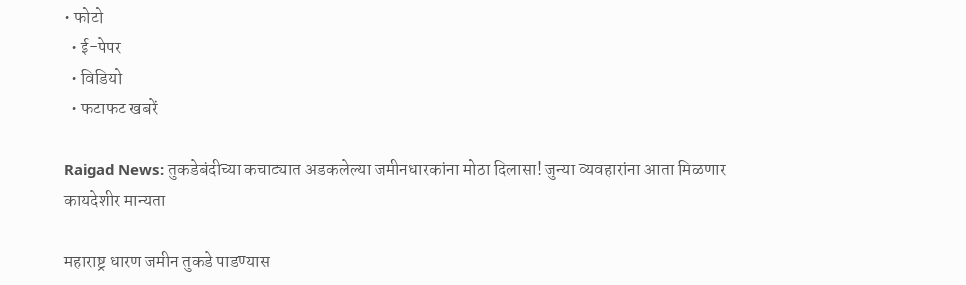• फोटो
  • ई-पेपर
  • विडियो
  • फटाफट खबरें

Raigad News: तुकडेबंदीच्या कचाट्यात अडकलेल्या जमीनधारकांना मोठा दिलासा! जुन्या व्यवहारांना आता मिळणार कायदेशीर मान्यता

महाराष्ट्र धारण जमीन तुकडे पाडण्यास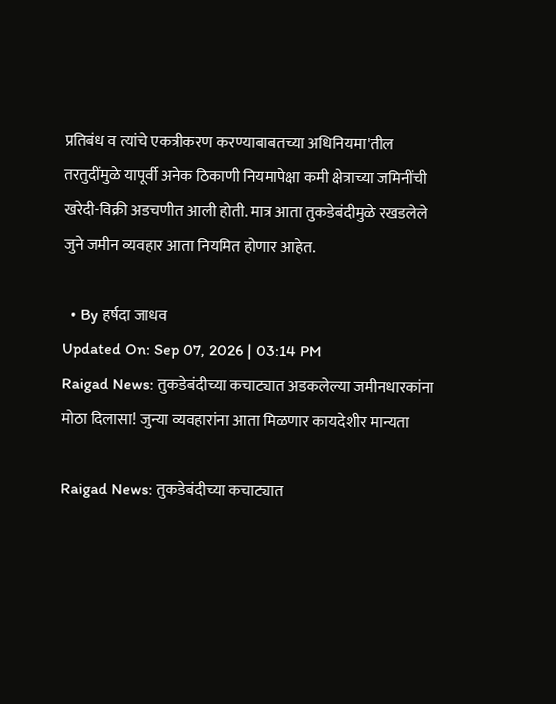प्रतिबंध व त्यांचे एकत्रीकरण करण्याबाबतच्या अधिनियमा'तील तरतुदींमुळे यापूर्वी अनेक ठिकाणी नियमापेक्षा कमी क्षेत्राच्या जमिनींची खरेदी-विक्री अडचणीत आली होती. मात्र आता तुकडेबंदीमुळे रखडलेले जुने जमीन व्यवहार आता नियमित होणार आहेत.

  • By हर्षदा जाधव
Updated On: Sep 07, 2026 | 03:14 PM
Raigad News: तुकडेबंदीच्या कचाट्यात अडकलेल्या जमीनधारकांना मोठा दिलासा! जुन्या व्यवहारांना आता मिळणार कायदेशीर मान्यता

Raigad News: तुकडेबंदीच्या कचाट्यात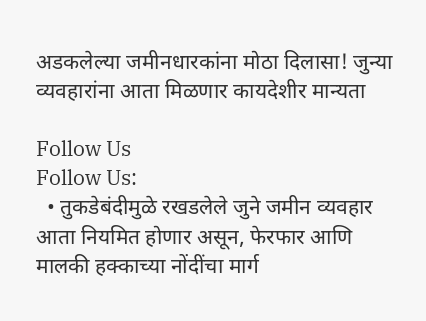अडकलेल्या जमीनधारकांना मोठा दिलासा! जुन्या व्यवहारांना आता मिळणार कायदेशीर मान्यता

Follow Us
Follow Us:
  • तुकडेबंदीमुळे रखडलेले जुने जमीन व्यवहार आता नियमित होणार असून, फेरफार आणि मालकी हक्काच्या नोंदींचा मार्ग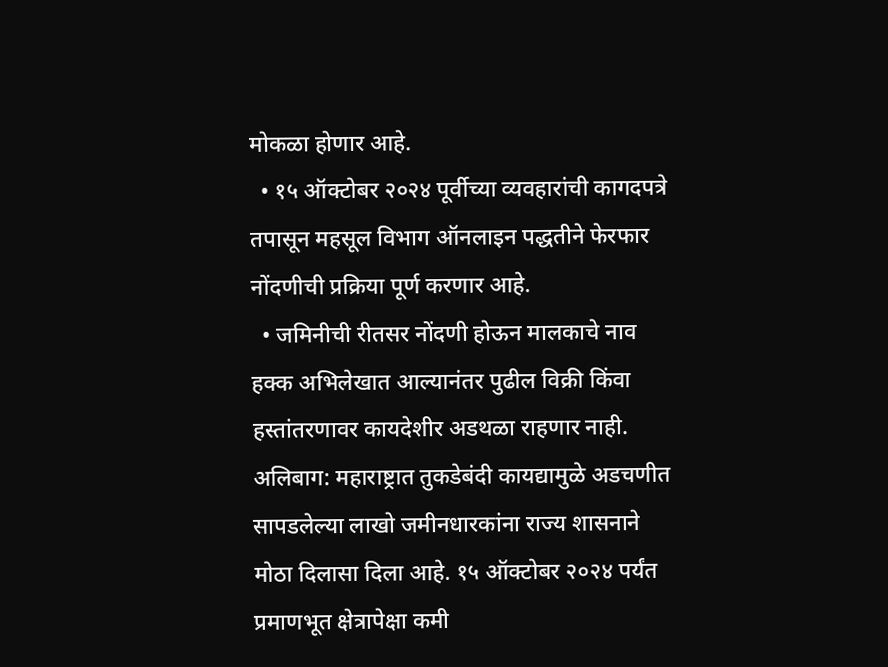मोकळा होणार आहे.
  • १५ ऑक्टोबर २०२४ पूर्वीच्या व्यवहारांची कागदपत्रे तपासून महसूल विभाग ऑनलाइन पद्धतीने फेरफार नोंदणीची प्रक्रिया पूर्ण करणार आहे.
  • जमिनीची रीतसर नोंदणी होऊन मालकाचे नाव हक्क अभिलेखात आल्यानंतर पुढील विक्री किंवा हस्तांतरणावर कायदेशीर अडथळा राहणार नाही.
अलिबाग: महाराष्ट्रात तुकडेबंदी कायद्यामुळे अडचणीत सापडलेल्या लाखो जमीनधारकांना राज्य शासनाने मोठा दिलासा दिला आहे. १५ ऑक्टोबर २०२४ पर्यंत प्रमाणभूत क्षेत्रापेक्षा कमी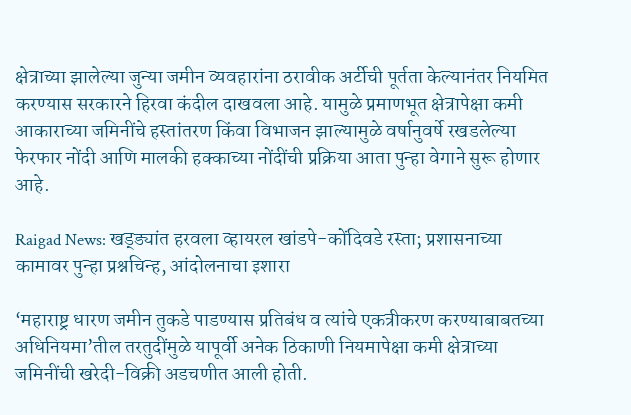क्षेत्राच्या झालेल्या जुन्या जमीन व्यवहारांना ठरावीक अर्टीची पूर्तता केल्यानंतर नियमित करण्यास सरकारने हिरवा कंदील दाखवला आहे. यामुळे प्रमाणभूत क्षेत्रापेक्षा कमी आकाराच्या जमिनींचे हस्तांतरण किंवा विभाजन झाल्यामुळे वर्षानुवर्षे रखडलेल्या फेरफार नोंदी आणि मालकी हक्काच्या नोंदींची प्रक्रिया आता पुन्हा वेगाने सुरू होणार आहे.

Raigad News: खड्ड्यांत हरवला व्हायरल खांडपे-कोंदिवडे रस्ता; प्रशासनाच्या कामावर पुन्हा प्रश्नचिन्ह, आंदोलनाचा इशारा

‘महाराष्ट्र धारण जमीन तुकडे पाडण्यास प्रतिबंध व त्यांचे एकत्रीकरण करण्याबाबतच्या अधिनियमा’तील तरतुदींमुळे यापूर्वी अनेक ठिकाणी नियमापेक्षा कमी क्षेत्राच्या जमिनींची खरेदी-विक्री अडचणीत आली होती.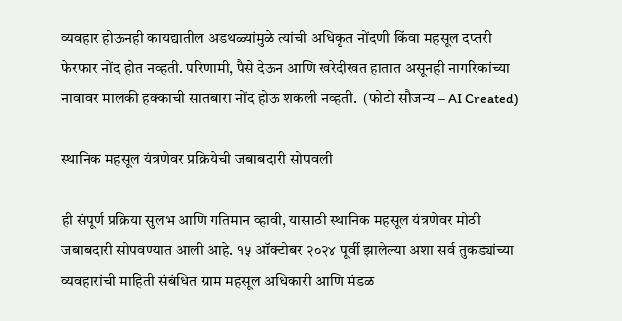व्यवहार होऊनही कायद्यातील अडथळ्यांमुळे त्यांची अधिकृत नोंदणी किंवा महसूल दप्तरी फेरफार नोंद होत नव्हती. परिणामी, पैसे देऊन आणि खरेदीखत हातात असूनही नागरिकांच्या नावावर मालकी हक्काची सातबारा नोंद होऊ शकली नव्हती.  (फोटो सौजन्य – AI Created)

स्थानिक महसूल यंत्रणेवर प्रक्रियेची जबाबदारी सोपवली

ही संपूर्ण प्रक्रिया सुलभ आणि गतिमान व्हावी, यासाठी स्थानिक महसूल यंत्रणेवर मोठी जबाबदारी सोपवण्यात आली आहे. १५ ऑक्टोबर २०२४ पूर्वी झालेल्या अशा सर्व तुकड्यांच्या व्यवहारांची माहिती संबंधित ग्राम महसूल अधिकारी आणि मंडळ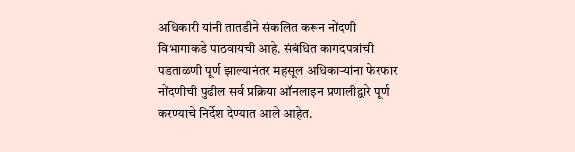अधिकारी यांनी तातडीने संकलित करून नोंदणी विभागाकडे पाठवायची आहे. संबंधित कागदपत्रांची पडताळणी पूर्ण झाल्यानंतर महसूल अधिकाऱ्यांना फेरफार नोंदणीची पुढील सर्व प्रक्रिया ऑनलाइन प्रणालीद्वारे पूर्ण करण्याचे निर्देश देण्यात आले आहेत.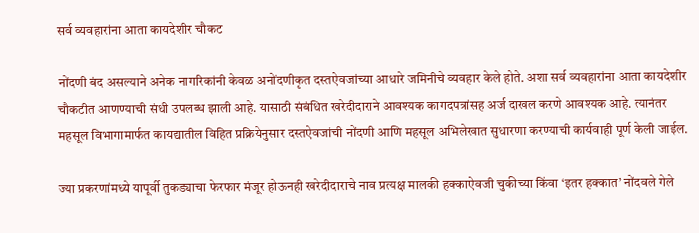सर्व व्यवहारांना आता कायदेशीर चौकट

नोंदणी बंद असल्याने अनेक नागरिकांनी केवळ अनोंदणीकृत दस्तऐवजांच्या आधारे जमिनीचे व्यवहार केले होते. अशा सर्व व्यवहारांना आता कायदेशीर चौकटीत आणण्याची संधी उपलब्ध झाली आहे. यासाठी संबंधित खरेदीदाराने आवश्यक कागदपत्रांसह अर्ज दाखल करणे आवश्यक आहे. त्यानंतर महसूल विभागामार्फत कायद्यातील विहित प्रक्रियेनुसार दस्तऐवजांची नोंदणी आणि महसूल अभिलेखात सुधारणा करण्याची कार्यवाही पूर्ण केली जाईल.

ज्या प्रकरणांमध्ये यापूर्वी तुकड्याचा फेरफार मंजूर होऊनही खरेदीदाराचे नाव प्रत्यक्ष मालकी हक्काऐवजी चुकीच्या किंवा ‘इतर हक्कात’ नोंदवले गेले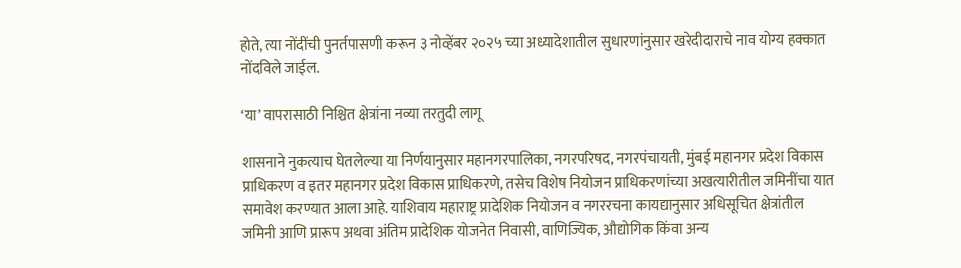होते, त्या नोंदींची पुनर्तपासणी करून ३ नोव्हेंबर २०२५ च्या अध्यादेशातील सुधारणांनुसार खरेदीदाराचे नाव योग्य हक्कात नोंदविले जाईल.

‘या’ वापरासाठी निश्चित क्षेत्रांना नव्या तरतुदी लागू

शासनाने नुकत्याच घेतलेल्या या निर्णयानुसार महानगरपालिका, नगरपरिषद, नगरपंचायती, मुंबई महानगर प्रदेश विकास प्राधिकरण व इतर महानगर प्रदेश विकास प्राधिकरणे, तसेच विशेष नियोजन प्राधिकरणांच्या अखत्यारीतील जमिनींचा यात समावेश करण्यात आला आहे. याशिवाय महाराष्ट्र प्रादेशिक नियोजन व नगररचना कायद्यानुसार अधिसूचित क्षेत्रांतील जमिनी आणि प्रारूप अथवा अंतिम प्रादेशिक योजनेत निवासी, वाणिज्यिक, औद्योगिक किंवा अन्य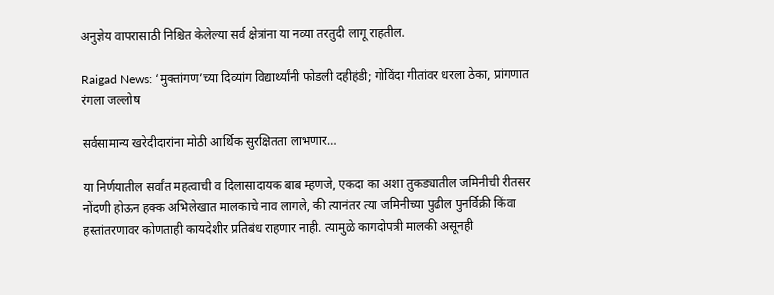अनुज्ञेय वापरासाठी निश्चित केलेल्या सर्व क्षेत्रांना या नव्या तरतुदी लागू राहतील.

Raigad News: ‘मुक्तांगण’च्या दिव्यांग विद्यार्थ्यांनी फोडली दहीहंडी; गोविंदा गीतांवर धरला ठेका, प्रांगणात रंगला जल्लोष

सर्वसामान्य खरेदीदारांना मोठी आर्थिक सुरक्षितता लाभणार…

या निर्णयातील सर्वांत महत्वाची व दिलासादायक बाब म्हणजे, एकदा का अशा तुकड्यातील जमिनीची रीतसर नोंदणी होऊन हक्क अभिलेखात मालकाचे नाव लागले, की त्यानंतर त्या जमिनीच्या पुढील पुनर्विक्री किंवा हस्तांतरणावर कोणताही कायदेशीर प्रतिबंध राहणार नाही. त्यामुळे कागदोपत्री मालकी असूनही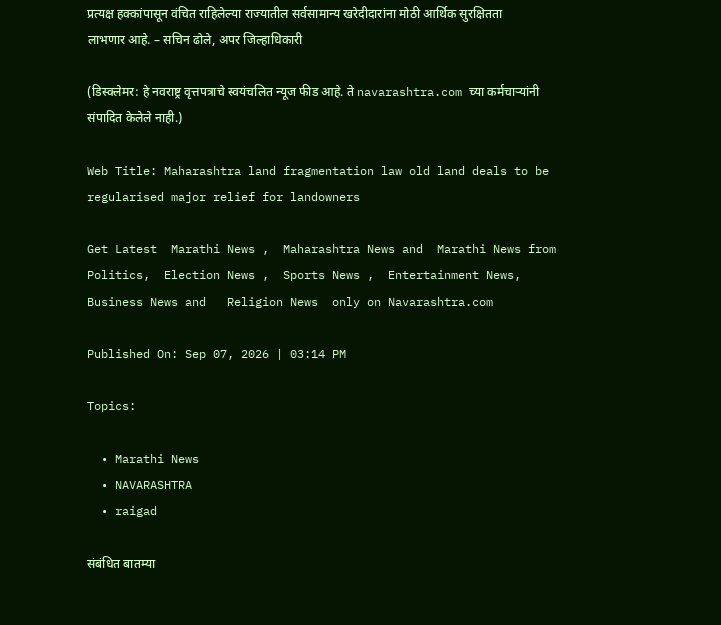प्रत्यक्ष हक्कांपासून वंचित राहिलेल्या राज्यातील सर्वसामान्य खरेदीदारांना मोठी आर्थिक सुरक्षितता लाभणार आहे. – सचिन ढोले, अपर जिल्हाधिकारी

(डिस्क्लेमर: हे नवराष्ट्र वृत्तपत्राचे स्वयंचलित न्यूज फीड आहे. ते navarashtra.com च्या कर्मचाऱ्यांनी संपादित केलेले नाही.)

Web Title: Maharashtra land fragmentation law old land deals to be regularised major relief for landowners

Get Latest  Marathi News ,  Maharashtra News and  Marathi News from Politics,  Election News ,  Sports News ,  Entertainment News,  Business News and   Religion News  only on Navarashtra.com

Published On: Sep 07, 2026 | 03:14 PM

Topics:

  • Marathi News
  • NAVARASHTRA
  • raigad

संबंधित बातम्या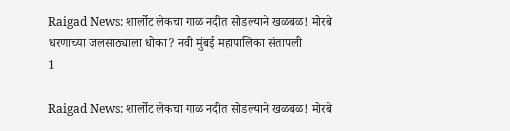Raigad News: शार्लोट लेकचा गाळ नदीत सोडल्याने खळबळ! मोरबे धरणाच्या जलसाठ्याला धोका? नवी मुंबई महापालिका संतापली
1

Raigad News: शार्लोट लेकचा गाळ नदीत सोडल्याने खळबळ! मोरबे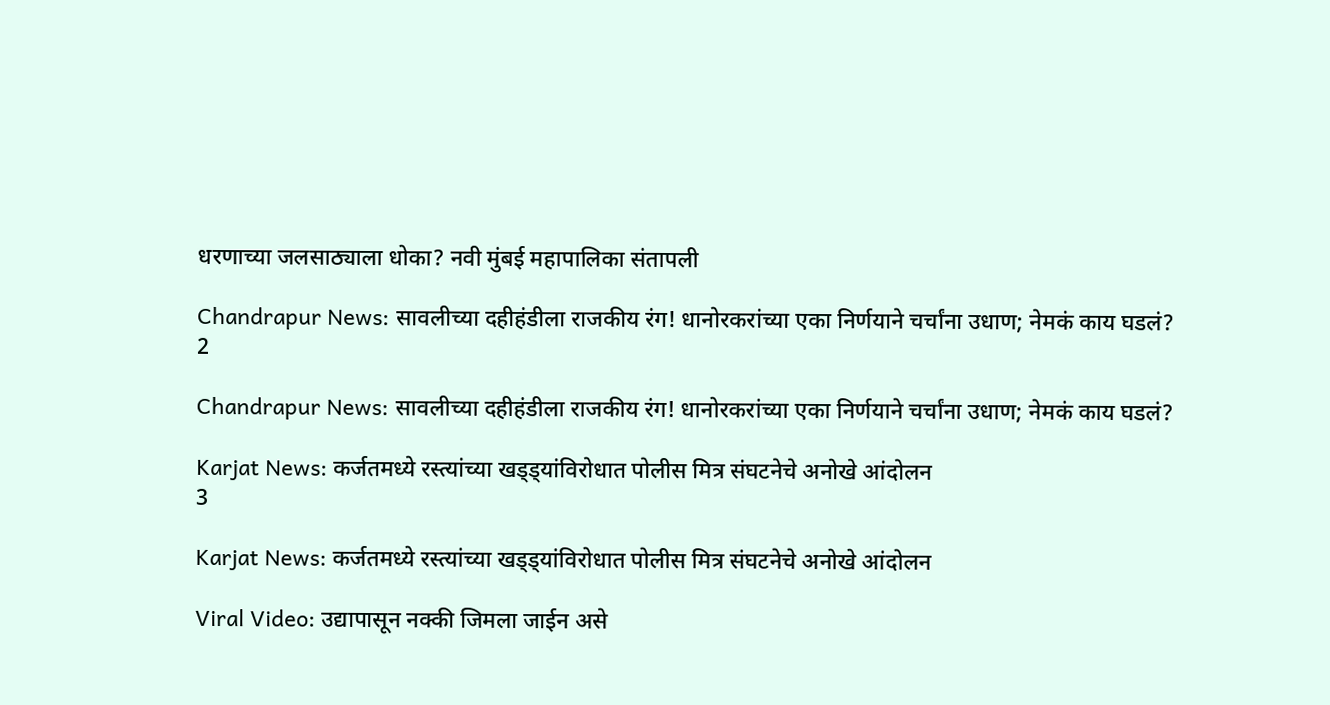धरणाच्या जलसाठ्याला धोका? नवी मुंबई महापालिका संतापली

Chandrapur News: सावलीच्या दहीहंडीला राजकीय रंग! धानोरकरांच्या एका निर्णयाने चर्चांना उधाण; नेमकं काय घडलं?
2

Chandrapur News: सावलीच्या दहीहंडीला राजकीय रंग! धानोरकरांच्या एका निर्णयाने चर्चांना उधाण; नेमकं काय घडलं?

Karjat News: कर्जतमध्ये रस्त्यांच्या खड्ड्यांविरोधात पोलीस मित्र संघटनेचे अनोखे आंदोलन
3

Karjat News: कर्जतमध्ये रस्त्यांच्या खड्ड्यांविरोधात पोलीस मित्र संघटनेचे अनोखे आंदोलन

Viral Video: उद्यापासून नक्की जिमला जाईन असे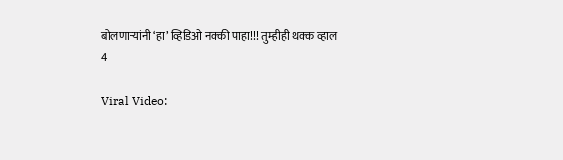बोलणाऱ्यांनी ‘हा’ व्हिडिओ नक्की पाहा!!! तुम्हीही थक्क व्हाल
4

Viral Video: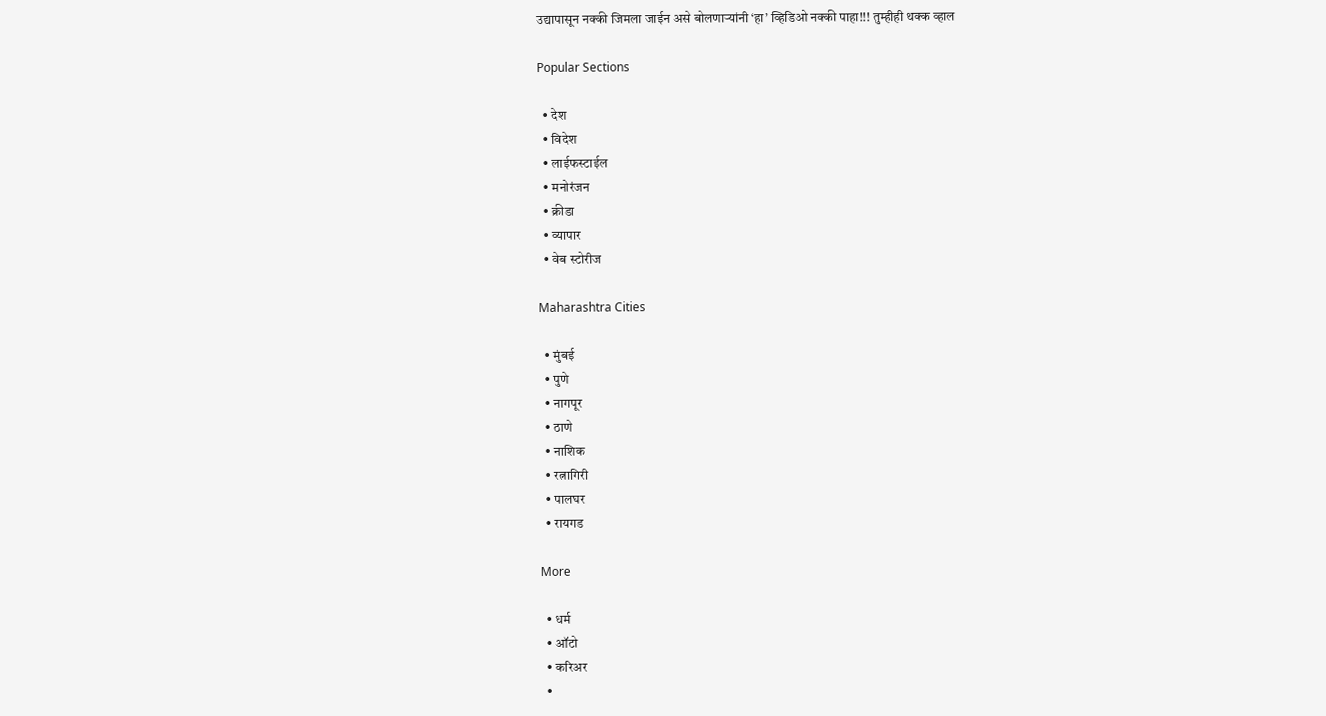उद्यापासून नक्की जिमला जाईन असे बोलणाऱ्यांनी ‘हा’ व्हिडिओ नक्की पाहा!!! तुम्हीही थक्क व्हाल

Popular Sections

  • देश
  • विदेश
  • लाईफस्टाईल
  • मनोरंजन
  • क्रीडा
  • व्यापार
  • वेब स्टोरीज

Maharashtra Cities

  • मुंबई
  • पुणे
  • नागपूर
  • ठाणे
  • नाशिक
  • रत्नागिरी
  • पालघर
  • रायगड

More

  • धर्म
  • ऑटो
  • करिअर
  •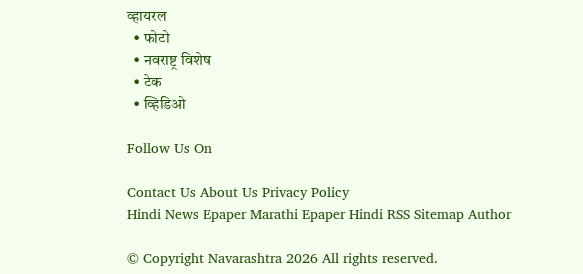व्हायरल
  • फोटो
  • नवराष्ट्र विशेष
  • टेक
  • व्हिडिओ

Follow Us On

Contact Us About Us Privacy Policy
Hindi News Epaper Marathi Epaper Hindi RSS Sitemap Author

© Copyright Navarashtra 2026 All rights reserved.